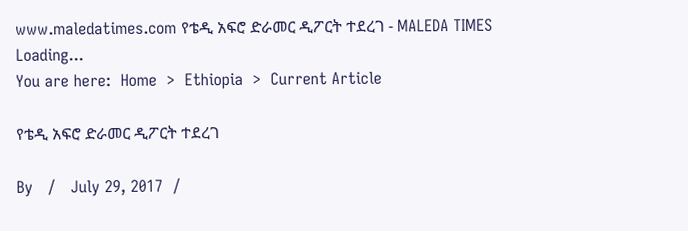www.maledatimes.com የቴዲ አፍሮ ድራመር ዲፖርት ተደረገ - MALEDA TIMES
Loading...
You are here:  Home  >  Ethiopia  >  Current Article

የቴዲ አፍሮ ድራመር ዲፖርት ተደረገ

By   /   July 29, 2017  /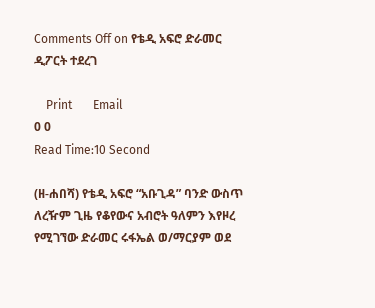Comments Off on የቴዲ አፍሮ ድራመር ዲፖርት ተደረገ

    Print       Email
0 0
Read Time:10 Second

(ዘ-ሐበሻ) የቴዲ አፍሮ “አቡጊዳ” ባንድ ውስጥ ለረዥም ጊዜ የቆየውና አብሮት ዓለምን እየዞረ የሚገኘው ድራመር ሩፋኤል ወ/ማርያም ወደ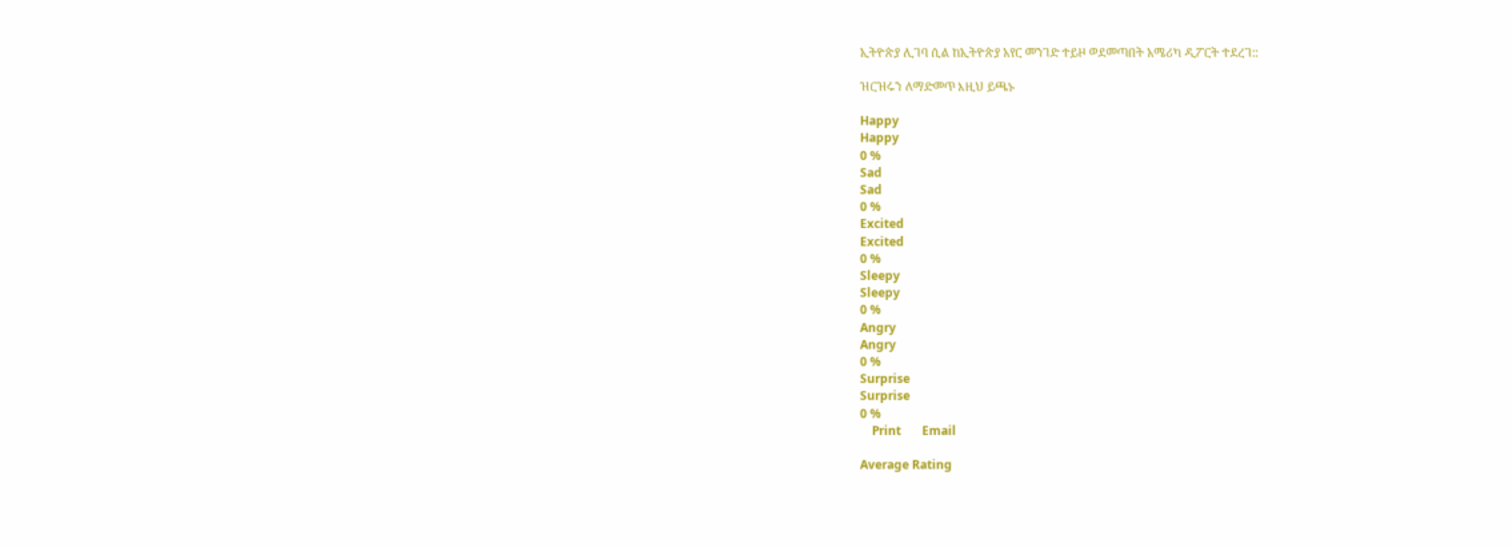ኢትዮጵያ ሊገባ ሲል ከኢትዮጵያ አየር መንገድ ተይዞ ወደመጣበት አሜሪካ ዲፖርት ተደረገ::

ዝርዝሩን ለማድመጥ እዚህ ይጫኑ

Happy
Happy
0 %
Sad
Sad
0 %
Excited
Excited
0 %
Sleepy
Sleepy
0 %
Angry
Angry
0 %
Surprise
Surprise
0 %
    Print       Email

Average Rating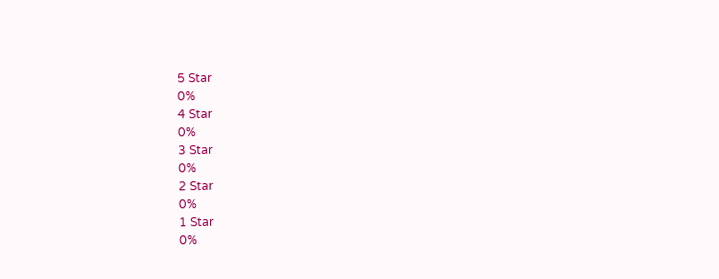5 Star
0%
4 Star
0%
3 Star
0%
2 Star
0%
1 Star
0%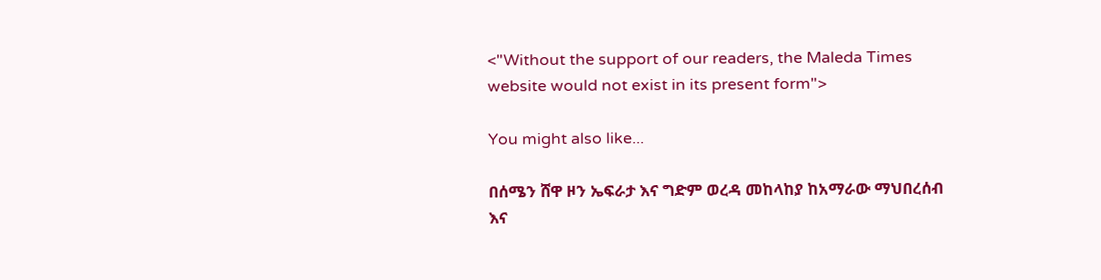<"Without the support of our readers, the Maleda Times website would not exist in its present form">

You might also like...

በሰሜን ሸዋ ዞን ኤፍራታ እና ግድም ወረዳ መከላከያ ከአማራው ማህበረሰብ እና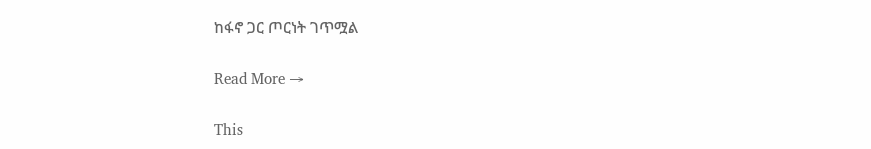ከፋኖ ጋር ጦርነት ገጥሟል

Read More →

This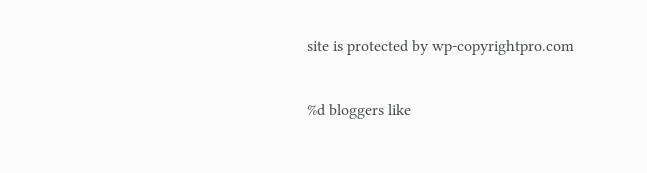site is protected by wp-copyrightpro.com

%d bloggers like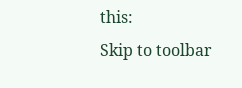this:
Skip to toolbar